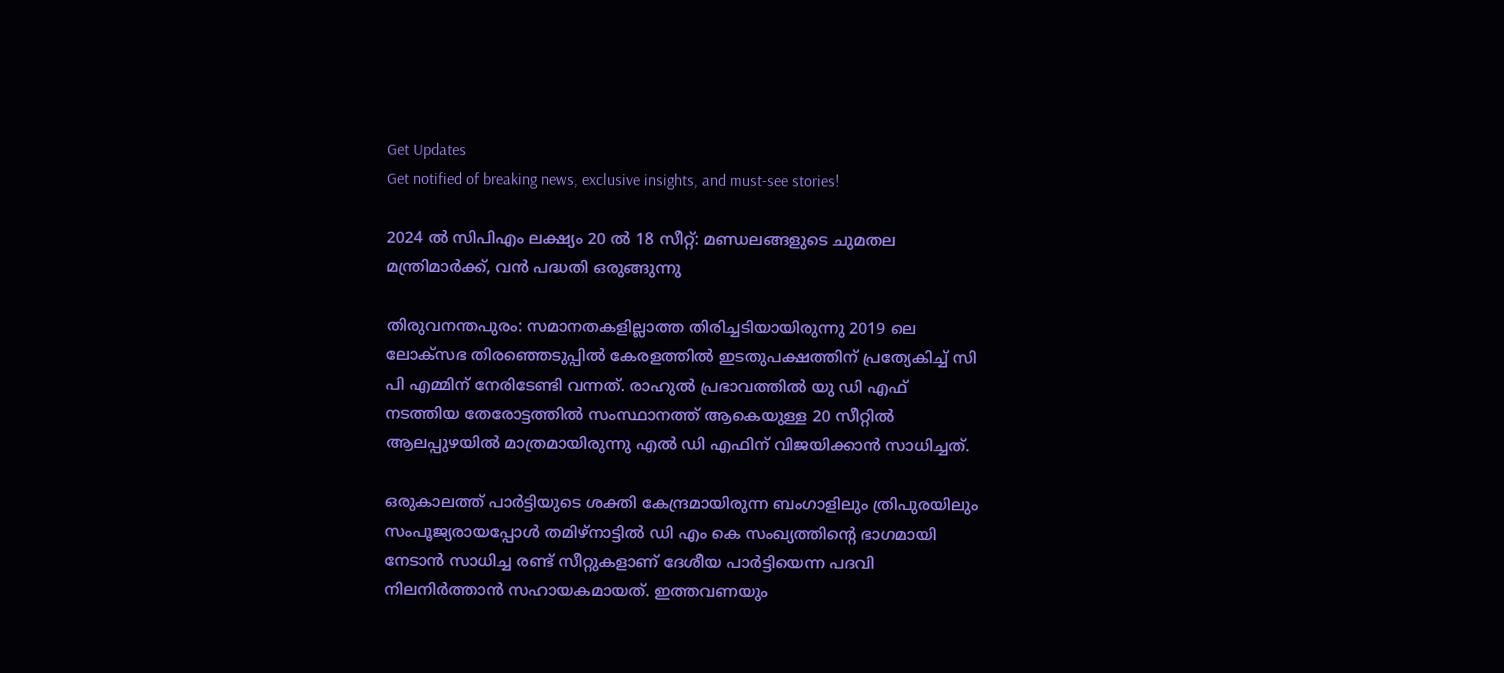Get Updates
Get notified of breaking news, exclusive insights, and must-see stories!

2024 ല്‍ സിപിഎം ലക്ഷ്യം 20 ല്‍ 18 സീറ്റ്: മണ്ഡലങ്ങളുടെ ചുമതല മന്ത്രിമാർക്ക്, വന്‍ പദ്ധതി ഒരുങ്ങുന്നു

തിരുവനന്തപുരം: സമാനതകളില്ലാത്ത തിരിച്ചടിയായിരുന്നു 2019 ലെ ലോക്സഭ തിരഞ്ഞെടുപ്പില്‍ കേരളത്തില്‍ ഇടതുപക്ഷത്തിന് പ്രത്യേകിച്ച് സി പി എമ്മിന് നേരിടേണ്ടി വന്നത്. രാഹുല്‍ പ്രഭാവത്തില്‍ യു ഡി എഫ് നടത്തിയ തേരോട്ടത്തില്‍ സംസ്ഥാനത്ത് ആകെയുള്ള 20 സീറ്റില്‍ ആലപ്പുഴയില്‍ മാത്രമായിരുന്നു എല്‍ ഡി എഫിന് വിജയിക്കാന്‍ സാധിച്ചത്.

ഒരുകാലത്ത് പാർട്ടിയുടെ ശക്തി കേന്ദ്രമായിരുന്ന ബംഗാളിലും ത്രിപുരയിലും സംപൂജ്യരായപ്പോള്‍ തമിഴ്നാട്ടില്‍ ഡി എം കെ സംഖ്യത്തിന്റെ ഭാഗമായി നേടാന്‍ സാധിച്ച രണ്ട് സീറ്റുകളാണ് ദേശീയ പാർട്ടിയെന്ന പദവി നിലനിർത്താന്‍ സഹായകമായത്. ഇത്തവണയും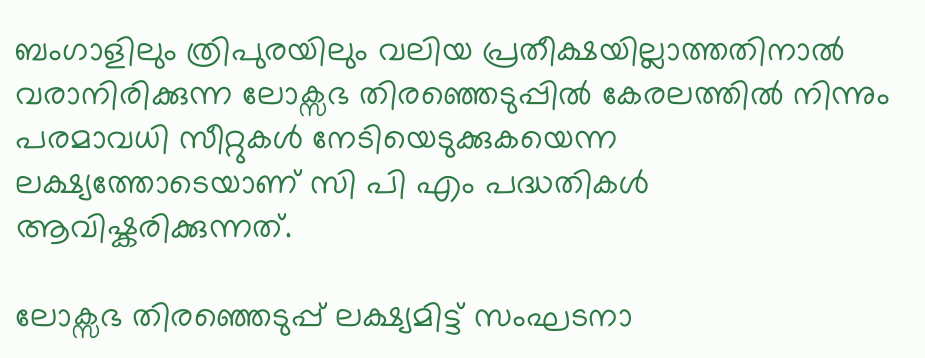ബംഗാളിലും ത്രിപുരയിലും വലിയ പ്രതീക്ഷയില്ലാത്തതിനാല്‍ വരാനിരിക്കുന്ന ലോക്സഭ തിരഞ്ഞെടുപ്പില്‍ കേരലത്തില്‍ നിന്നും പരമാവധി സീറ്റുകള്‍ നേടിയെടുക്കുകയെന്ന ലക്ഷ്യത്തോടെയാണ് സി പി എം പദ്ധതികള്‍ ആവിഷ്കരിക്കുന്നത്.

ലോക്സഭ തിരഞ്ഞെടുപ്പ് ലക്ഷ്യമിട്ട് സംഘടനാ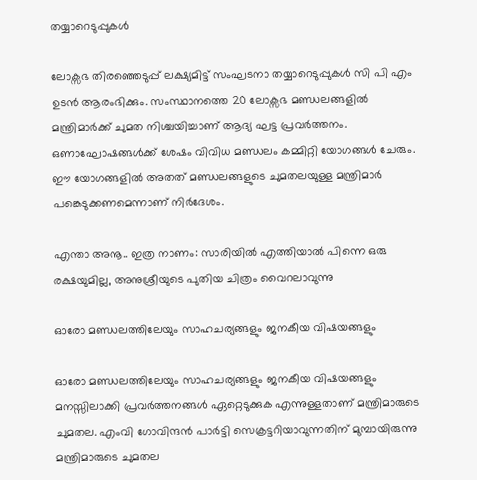തയ്യാറെടുപ്പുകള്‍

ലോക്സഭ തിരഞ്ഞെടുപ്പ് ലക്ഷ്യമിട്ട് സംഘടനാ തയ്യാറെടുപ്പുകള്‍ സി പി എം ഉടന്‍ ആരംഭിക്കും. സംസ്ഥാനത്തെ 20 ലോക്സഭ മണ്ഡലങ്ങളില്‍ മന്ത്രിമാർക്ക് ചുമത നിശ്ചയിച്ചാണ് ആദ്യ ഘട്ട പ്രവർത്തനം. ഒണാഘോഷങ്ങള്‍ക്ക് ശേഷം വിവിധ മണ്ഡലം കമ്മിറ്റി യോഗങ്ങള്‍ ചേരും. ഈ യോഗങ്ങളില്‍ അതത് മണ്ഡലങ്ങളുടെ ചുമതലയുള്ള മന്ത്രിമാർ പങ്കെടുക്കണമെന്നാണ് നിർദേശം.

എന്താ അനൂ.. ഇത്ര നാണം: സാരിയില്‍ എത്തിയാല്‍ പിന്നെ ഒരു രക്ഷയുമില്ല, അനുശ്രീയുടെ പുതിയ ചിത്രം വൈറലാവുന്നു

ഓരോ മണ്ഡലത്തിലേയും സാഹചര്യങ്ങളും ജനകീയ വിഷയങ്ങളും

ഓരോ മണ്ഡലത്തിലേയും സാഹചര്യങ്ങളും ജനകീയ വിഷയങ്ങളും മനസ്സിലാക്കി പ്രവർത്തനങ്ങള്‍ ഏറ്റെടുക്കുക എന്നുള്ളതാണ് മന്ത്രിമാരുടെ ചുമതല. എംവി ഗോവിന്ദന്‍ പാർട്ടി സെക്രട്ടറിയാവുന്നതിന് മുമ്പായിരുന്നു മന്ത്രിമാരുടെ ചുമതല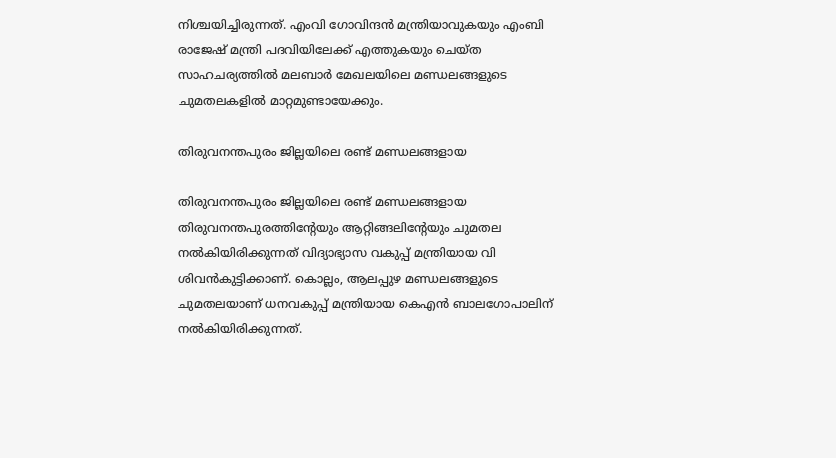നിശ്ചയിച്ചിരുന്നത്. എംവി ഗോവിന്ദന്‍ മന്ത്രിയാവുകയും എംബി രാജേഷ് മന്ത്രി പദവിയിലേക്ക് എത്തുകയും ചെയ്ത സാഹചര്യത്തില്‍ മലബാർ മേഖലയിലെ മണ്ഡലങ്ങളുടെ ചുമതലകളില്‍ മാറ്റമുണ്ടായേക്കും.

തിരുവനന്തപുരം ജില്ലയിലെ രണ്ട് മണ്ഡലങ്ങളായ

തിരുവനന്തപുരം ജില്ലയിലെ രണ്ട് മണ്ഡലങ്ങളായ തിരുവനന്തപുരത്തിന്റേയും ആറ്റിങ്ങലിന്റേയും ചുമതല നല്‍കിയിരിക്കുന്നത് വിദ്യാഭ്യാസ വകുപ്പ് മന്ത്രിയായ വി ശിവന്‍കുട്ടിക്കാണ്. കൊല്ലം, ആലപ്പുഴ മണ്ഡലങ്ങളുടെ ചുമതലയാണ് ധനവകുപ്പ് മന്ത്രിയായ കെഎന്‍ ബാലഗോപാലിന് നല്‍കിയിരിക്കുന്നത്.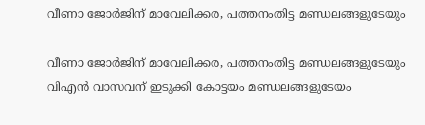വീണാ ജോർജിന് മാവേലിക്കര, പത്തനംതിട്ട മണ്ഡലങ്ങളുടേയും

വീണാ ജോർജിന് മാവേലിക്കര, പത്തനംതിട്ട മണ്ഡലങ്ങളുടേയും വിഎന്‍ വാസവന് ഇടുക്കി കോട്ടയം മണ്ഡലങ്ങളുടേയം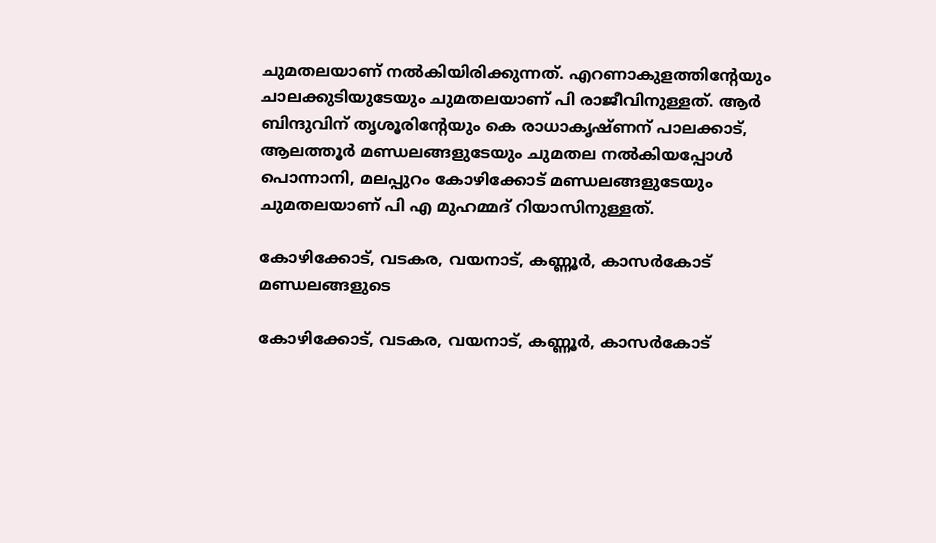ചുമതലയാണ് നല്‍കിയിരിക്കുന്നത്. എറണാകുളത്തിന്റേയും ചാലക്കുടിയുടേയും ചുമതലയാണ് പി രാജീവിനുള്ളത്. ആർ ബിന്ദുവിന് തൃശൂരിന്റേയും കെ രാധാകൃഷ്ണന് പാലക്കാട്, ആലത്തൂർ മണ്ഡലങ്ങളുടേയും ചുമതല നല്‍കിയപ്പോള്‍ പൊന്നാനി, മലപ്പുറം കോഴിക്കോട് മണ്ഡലങ്ങളുടേയും ചുമതലയാണ് പി എ മുഹമ്മദ് റിയാസിനുള്ളത്.

കോഴിക്കോട്, വടകര, വയനാട്, കണ്ണൂർ, കാസർകോട് മണ്ഡലങ്ങളുടെ

കോഴിക്കോട്, വടകര, വയനാട്, കണ്ണൂർ, കാസർകോട്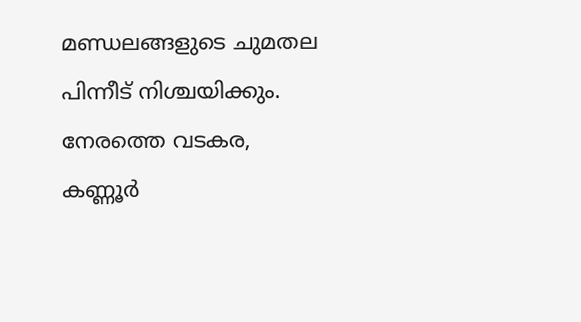മണ്ഡലങ്ങളുടെ ചുമതല പിന്നീട് നിശ്ചയിക്കും. നേരത്തെ വടകര, കണ്ണൂർ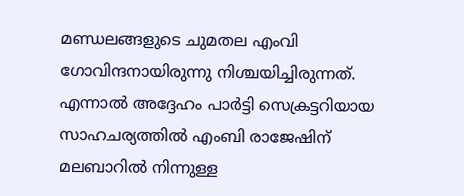മണ്ഡലങ്ങളുടെ ചുമതല എംവി ഗോവിന്ദനായിരുന്നു നിശ്ചയിച്ചിരുന്നത്. എന്നാല്‍ അദ്ദേഹം പാർട്ടി സെക്രട്ടറിയായ സാഹചര്യത്തില്‍ എംബി രാജേഷിന് മലബാറില്‍ നിന്നുള്ള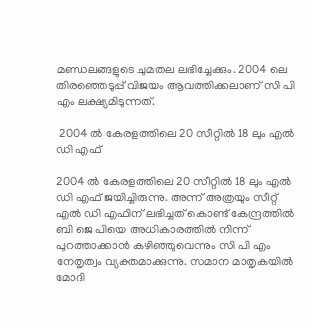മണ്ഡലങ്ങളുടെ ചുമതല ലഭിച്ചേക്കും. 2004 ലെ തിരഞ്ഞെടുപ്പ് വിജയം ആവത്തിക്കലാണ് സി പി എം ലക്ഷ്യമിടുന്നത്.

 2004 ല്‍ കേരളത്തിലെ 20 സീറ്റില്‍ 18 ലും എല്‍ ഡി എഫ്

2004 ല്‍ കേരളത്തിലെ 20 സീറ്റില്‍ 18 ലും എല്‍ ഡി എഫ് ജയിച്ചിരുന്നു. അന്ന് അത്രയും സീറ്റ് എല്‍ ഡി എഫിന് ലഭിച്ചത് കൊണ്ട് കേന്ദ്രത്തില്‍ ബി ജെ പിയെ അധികാരത്തില്‍ നിന്ന് പുറത്താക്കാന്‍ കഴിഞ്ഞുവെന്നും സി പി എം നേതൃത്വം വ്യക്തമാക്കുന്നു. സമാന മാതൃകയില്‍ മോദി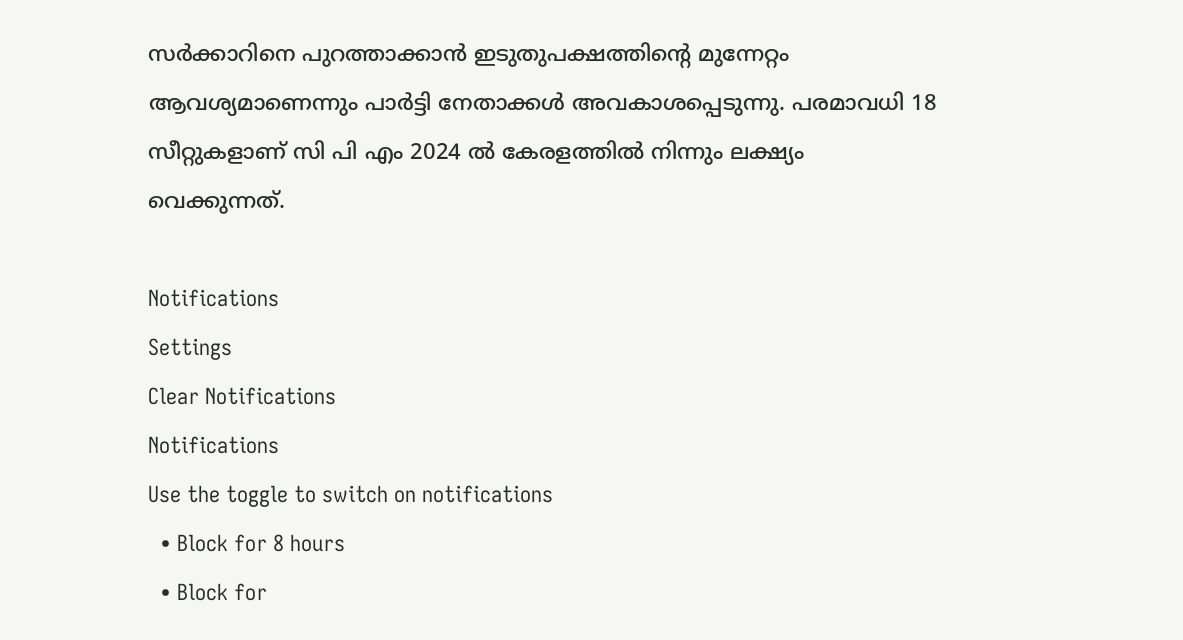സർക്കാറിനെ പുറത്താക്കാന്‍ ഇടുതുപക്ഷത്തിന്റെ മുന്നേറ്റം ആവശ്യമാണെന്നും പാർട്ടി നേതാക്കള്‍ അവകാശപ്പെടുന്നു. പരമാവധി 18 സീറ്റുകളാണ് സി പി എം 2024 ല്‍ കേരളത്തില്‍ നിന്നും ലക്ഷ്യം വെക്കുന്നത്.

Notifications
Settings
Clear Notifications
Notifications
Use the toggle to switch on notifications
  • Block for 8 hours
  • Block for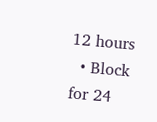12 hours
  • Block for 24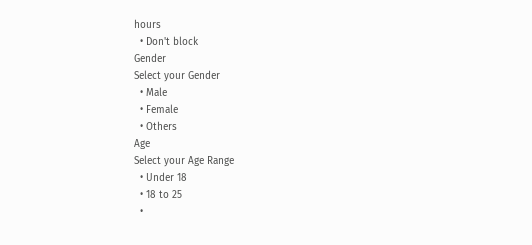hours
  • Don't block
Gender
Select your Gender
  • Male
  • Female
  • Others
Age
Select your Age Range
  • Under 18
  • 18 to 25
  •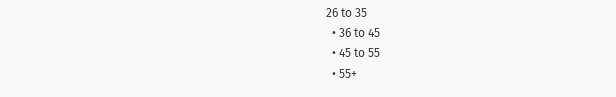26 to 35
  • 36 to 45
  • 45 to 55
  • 55+